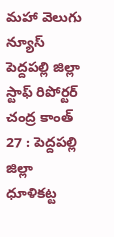మహా వెలుగు న్యూస్ పెద్దపల్లి జిల్లా స్టాఫ్ రిపోర్టర్ చంద్ర కాంత్ 27 : పెద్దపల్లి జిల్లా ధూళికట్ట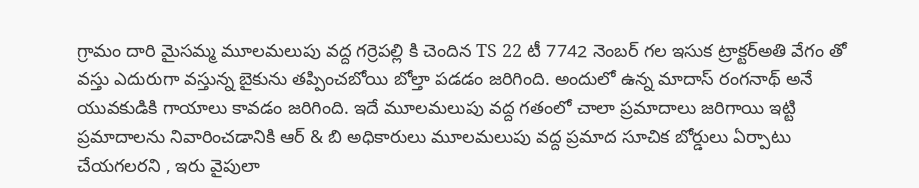గ్రామం దారి మైసమ్మ మూలమలుపు వద్ద గర్రెపల్లి కి చెందిన TS 22 టీ 7742 నెంబర్ గల ఇసుక ట్రాక్టర్అతి వేగం తో వస్తు ఎదురుగా వస్తున్న బైకును తప్పించబోయి బోల్తా పడడం జరిగింది. అందులో ఉన్న మాదాస్ రంగనాథ్ అనే
యువకుడికి గాయాలు కావడం జరిగింది. ఇదే మూలమలుపు వద్ద గతంలో చాలా ప్రమాదాలు జరిగాయి ఇట్టి ప్రమాదాలను నివారించడానికి ఆర్ & బి అధికారులు మూలమలుపు వద్ద ప్రమాద సూచిక బోర్డులు ఏర్పాటు చేయగలరని , ఇరు వైపులా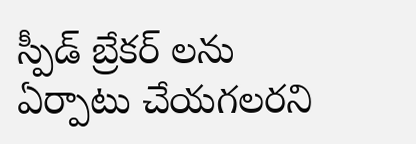స్పీడ్ బ్రేకర్ లను ఏర్పాటు చేయగలరని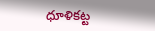ధూళికట్ట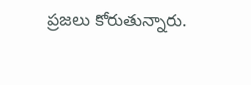ప్రజలు కోరుతున్నారు.